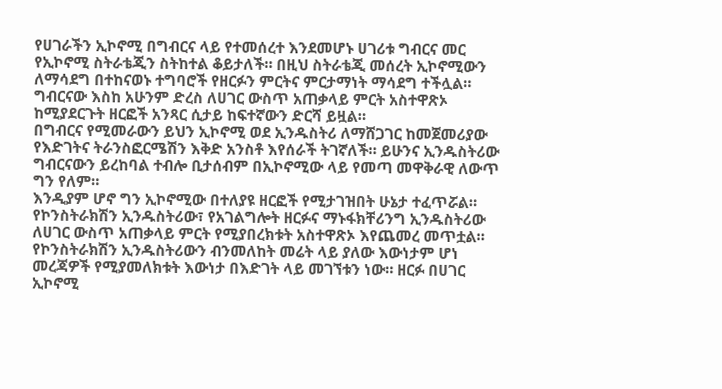የሀገራችን ኢኮኖሚ በግብርና ላይ የተመሰረተ እንደመሆኑ ሀገሪቱ ግብርና መር የኢኮኖሚ ስትራቴጂን ስትከተል ቆይታለች። በዚህ ስትራቴጂ መሰረት ኢኮኖሚውን ለማሳደግ በተከናወኑ ተግባሮች የዘርፉን ምርትና ምርታማነት ማሳደግ ተችሏል። ግብርናው እስከ አሁንም ድረስ ለሀገር ውስጥ አጠቃላይ ምርት አስተዋጽኦ ከሚያደርጉት ዘርፎች አንጻር ሲታይ ከፍተኛውን ድርሻ ይዟል።
በግብርና የሚመራውን ይህን ኢኮኖሚ ወደ ኢንዱስትሪ ለማሸጋገር ከመጀመሪያው የእድገትና ትራንስፎርሜሽን እቅድ አንስቶ እየሰራች ትገኛለች። ይሁንና ኢንዱስትሪው ግብርናውን ይረከባል ተብሎ ቢታሰብም በኢኮኖሚው ላይ የመጣ መዋቅራዊ ለውጥ ግን የለም።
እንዲያም ሆኖ ግን ኢኮኖሚው በተለያዩ ዘርፎች የሚታገዝበት ሁኔታ ተፈጥሯል። የኮንስትራክሽን ኢንዱስትሪው፣ የአገልግሎት ዘርፉና ማኑፋክቸሪንግ ኢንዱስትሪው ለሀገር ውስጥ አጠቃላይ ምርት የሚያበረክቱት አስተዋጽኦ እየጨመረ መጥቷል።
የኮንስትራክሽን ኢንዱስትሪውን ብንመለከት መሬት ላይ ያለው እውነታም ሆነ መረጃዎች የሚያመለክቱት እውነታ በእድገት ላይ መገኘቱን ነው። ዘርፉ በሀገር ኢኮኖሚ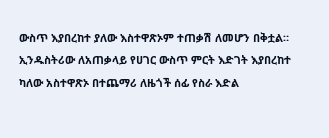ውስጥ እያበረከተ ያለው እስተዋጽኦም ተጠቃሽ ለመሆን በቅቷል። ኢንዱስትሪው ለአጠቃላይ የሀገር ውስጥ ምርት እድገት እያበረከተ ካለው አስተዋጽኦ በተጨማሪ ለዜጎች ሰፊ የስራ እድል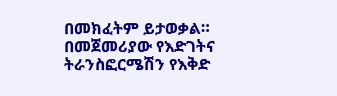በመክፈትም ይታወቃል።
በመጀመሪያው የእድገትና ትራንስፎርሜሽን የእቅድ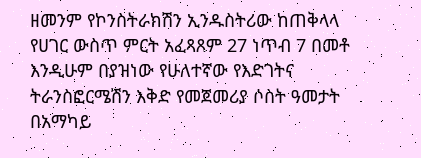ዘመንም የኮንስትራክሽን ኢንዱስትሪው ከጠቅላላ የሀገር ውስጥ ምርት አፈጻጸም 27 ነጥብ 7 በመቶ እንዲሁም በያዝነው የሁለተኛው የእድገትና ትራንስፎርሜሽን እቅድ የመጀመሪያ ሶስት ዓመታት በአማካይ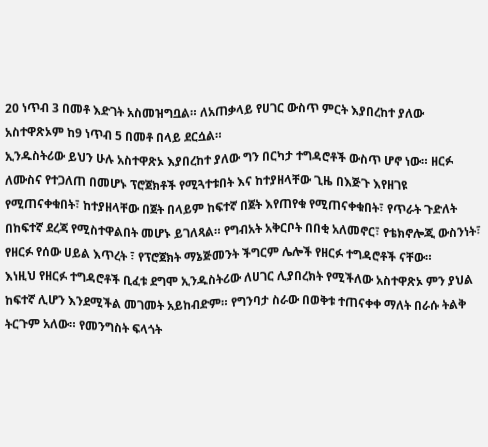20 ነጥብ 3 በመቶ እድገት አስመዝግቧል። ለአጠቃላይ የሀገር ውስጥ ምርት እያበረከተ ያለው አስተዋጽኦም ከ9 ነጥብ 5 በመቶ በላይ ደርሷል።
ኢንዱስትሪው ይህን ሁሉ አስተዋጽኦ እያበረከተ ያለው ግን በርካታ ተግዳሮቶች ውስጥ ሆኖ ነው። ዘርፉ ለሙስና የተጋለጠ በመሆኑ ፕሮጀክቶች የሚጓተቱበት እና ከተያዘላቸው ጊዜ በእጅጉ እየዘገዩ የሚጠናቀቁበት፣ ከተያዘላቸው በጀት በላይም ከፍተኛ በጀት እየጠየቁ የሚጠናቀቁበት፣ የጥራት ጉድለት በከፍተኛ ደረጃ የሚስተዋልበት መሆኑ ይገለጻል። የግብአት አቅርቦት በበቂ አለመኖር፣ የቴክኖሎጂ ውስንነት፣ የዘርፉ የሰው ሀይል እጥረት ፣ የፕሮጀክት ማኔጅመንት ችግርም ሌሎች የዘርፉ ተግዳሮቶች ናቸው።
እነዚህ የዘርፉ ተግዳሮቶች ቢፈቱ ደግሞ ኢንዱስትሪው ለሀገር ሊያበረክት የሚችለው አስተዋጽኦ ምን ያህል ከፍተኛ ሊሆን እንደሚችል መገመት አይከብድም። የግንባታ ስራው በወቅቱ ተጠናቀቀ ማለት በራሱ ትልቅ ትርጉም አለው። የመንግስት ፍላጎት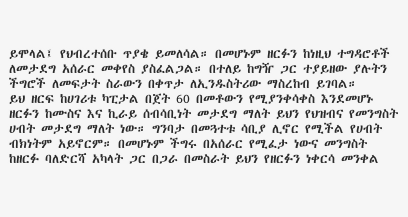ይሞላል፤ የህብረተሰቡ ጥያቄ ይመለሳል። በመሆኑም ዘርፉን ከነዚህ ተግዳሮቶች ለመታደግ አሰራር መቀየስ ያስፈልጋል። በተለይ ከግዥ ጋር ተያይዘው ያሉትን ችግሮች ለመፍታት ስራውን በቀጥታ ለኢንዱስትሪው ማስረከብ ይገባል።
ይህ ዘርፍ ከሀገሪቱ ካፒታል በጀት 60 በመቶውን የሚያንቀሳቀስ እንደመሆኑ ዘርፉን ከሙስና እና ኪራይ ሰብሳቢነት መታደግ ማለት ይህን የህዝብና የመንግስት ሀብት መታደግ ማለት ነው። ግንባታ በመጓተቱ ሳቢያ ሊኖር የሚችል የሀብት ብክነትም አይኖርም። በመሆኑም ችግሩ በአሰራር የሚፈታ ነውና መንግስት ከዘርፉ ባለድርሻ አካላት ጋር በጋራ በመስራት ይህን የዘርፉን ነቀርሳ መንቀል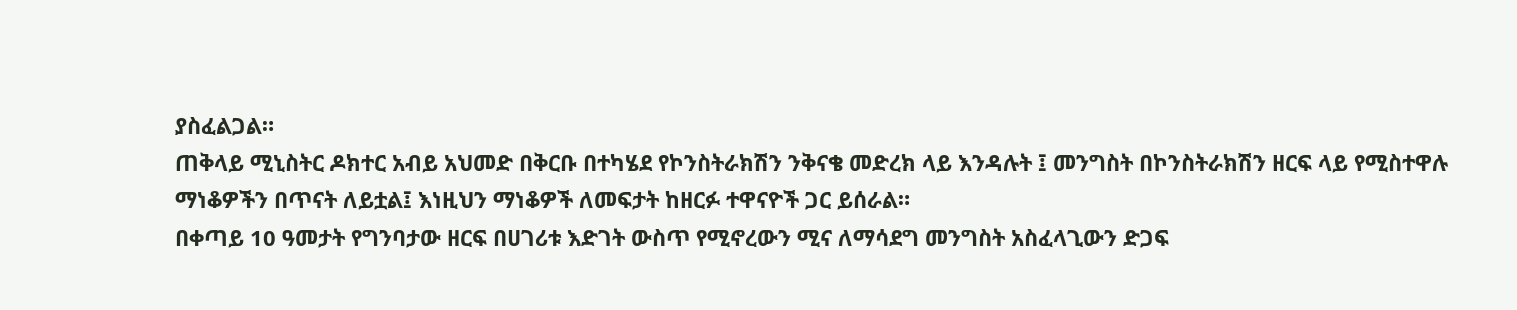ያስፈልጋል።
ጠቅላይ ሚኒስትር ዶክተር አብይ አህመድ በቅርቡ በተካሄደ የኮንስትራክሽን ንቅናቄ መድረክ ላይ እንዳሉት ፤ መንግስት በኮንስትራክሽን ዘርፍ ላይ የሚስተዋሉ ማነቆዎችን በጥናት ለይቷል፤ እነዚህን ማነቆዎች ለመፍታት ከዘርፉ ተዋናዮች ጋር ይሰራል።
በቀጣይ 10 ዓመታት የግንባታው ዘርፍ በሀገሪቱ እድገት ውስጥ የሚኖረውን ሚና ለማሳደግ መንግስት አስፈላጊውን ድጋፍ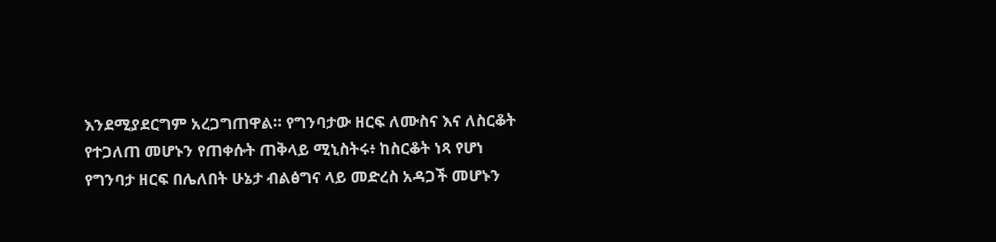እንደሚያደርግም አረጋግጠዋል። የግንባታው ዘርፍ ለሙስና እና ለስርቆት የተጋለጠ መሆኑን የጠቀሱት ጠቅላይ ሚኒስትሩ፥ ከስርቆት ነጻ የሆነ የግንባታ ዘርፍ በሌለበት ሁኔታ ብልፅግና ላይ መድረስ አዳጋች መሆኑን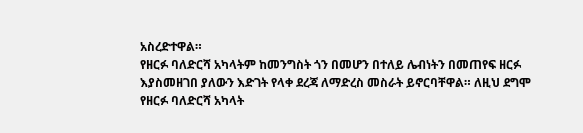አስረድተዋል።
የዘርፉ ባለድርሻ አካላትም ከመንግስት ጎን በመሆን በተለይ ሌብነትን በመጠየፍ ዘርፉ እያስመዘገበ ያለውን እድገት የላቀ ደረጃ ለማድረስ መስራት ይኖርባቸዋል። ለዚህ ደግሞ የዘርፉ ባለድርሻ አካላት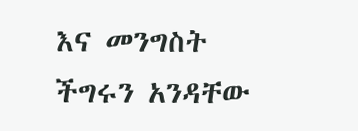እና መንግስት ችግሩን አንዳቸው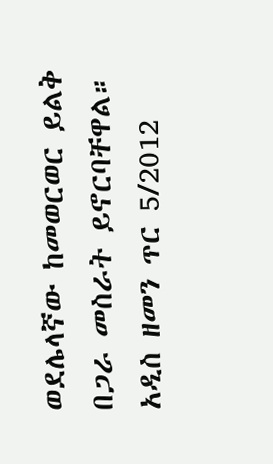ወደሌላኛው ከመወርወር ይልቅ በጋራ መስራት ይኖርባቸዋል።
አዲስ ዘመን ጥር 5/2012